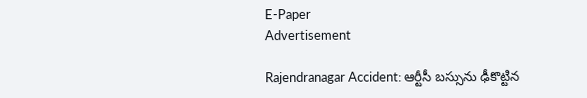E-Paper
Advertisement

Rajendranagar Accident: ఆర్టీసీ బస్సును ఢీకొట్టిన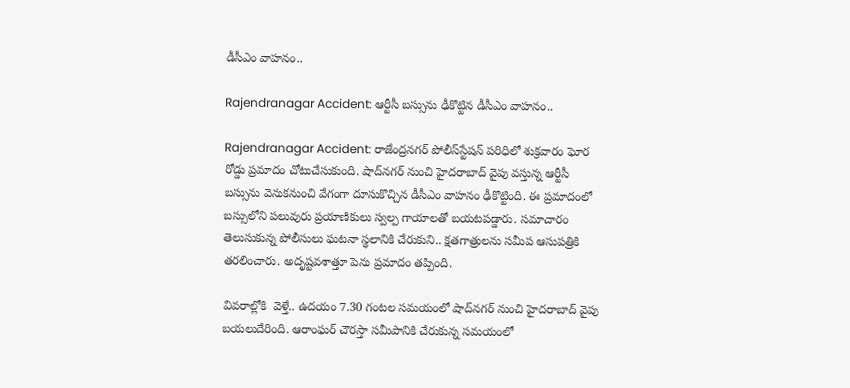డీసీఎం వాహనం..

Rajendranagar Accident: ఆర్టీసీ బస్సును ఢీకొట్టిన డీసీఎం వాహనం..

Rajendranagar Accident: రాజేంద్రనగర్ పోలీస్‌స్టేషన్ పరిధిలో శుక్రవారం ఘోర రోడ్డు ప్రమాదం చోటుచేసుకుంది. షాద్‌నగర్ నుంచి హైదరాబాద్ వైపు వస్తున్న ఆర్టీసీ బస్సును వెనుకనుంచి వేగంగా దూసుకొచ్చిన డీసీఎం వాహనం ఢీకొట్టింది. ఈ ప్రమాదంలో బస్సులోని పలువురు ప్రయాణికులు స్వల్ప గాయాలతో బయటపడ్డారు. సమాచారం తెలుసుకున్న పోలీసులు ఘటనా స్థలానికి చేరుకుని.. క్షతగాత్రులను సమీప ఆసుపత్రికి తరలించారు. అదృష్టవశాత్తూ పెను ప్రమాదం తప్పింది.

వివరాల్లోకి  వెళ్తే.. ఉదయం 7.30 గంటల సమయంలో షాద్‌నగర్ నుంచి హైదరాబాద్ వైపు బయలుదేరింది. ఆరాంఘర్ చౌరస్తా సమీపానికి చేరుకున్న సమయంలో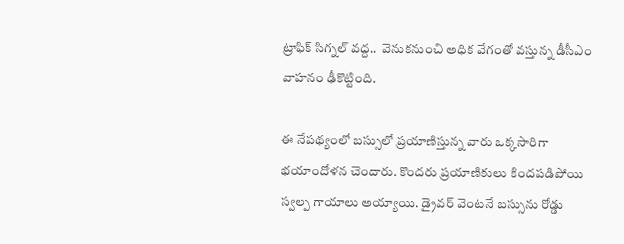ట్రాఫిక్‌ సిగ్నల్ వద్ద..  వెనుకనుంచి అధిక వేగంతో వస్తున్న డీసీఎం వాహనం ఢీకొట్టింది.

ఈ నేపథ్యంలో బస్సులో ప్రయాణిస్తున్న వారు ఒక్కసారిగా భయాందోళన చెందారు. కొందరు ప్రయాణికులు కిందపడిపోయి స్వల్ప గాయాలు అయ్యాయి. డ్రైవర్ వెంటనే బస్సును రోడ్డు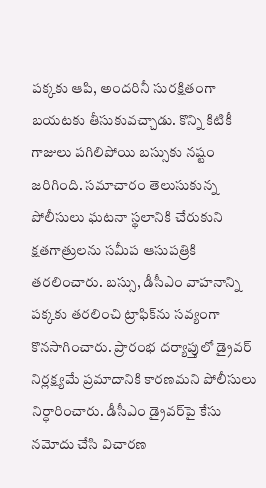పక్కకు ఆపి, అందరినీ సురక్షితంగా బయటకు తీసుకువచ్చాడు. కొన్ని కిటికీ గాజులు పగిలిపోయి బస్సుకు నష్టం జరిగింది. సమాచారం తెలుసుకున్న పోలీసులు ఘటనా స్థలానికి చేరుకుని క్షతగాత్రులను సమీప ఆసుపత్రికి తరలించారు. బస్సు, డీసీఎం వాహనాన్ని పక్కకు తరలించి ట్రాఫిక్‌ను సవ్యంగా కొనసాగించారు. ప్రారంభ దర్యాప్తులో డ్రైవర్ నిర్లక్ష్యమే ప్రమాదానికి కారణమని పోలీసులు నిర్ధారించారు. డీసీఎం డ్రైవర్‌పై కేసు నమోదు చేసి విచారణ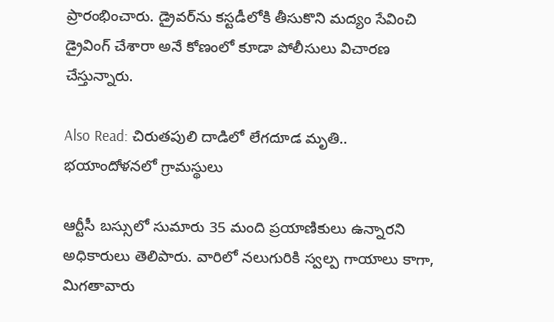ప్రారంభించారు. డ్రైవర్‌ను కస్టడీలోకి తీసుకొని మద్యం సేవించి డ్రైవింగ్ చేశారా అనే కోణంలో కూడా పోలీసులు విచారణ చేస్తున్నారు.

Also Read: చిరుతపులి దాడిలో లేగదూడ మృతి.. భయాందోళనలో గ్రామస్థులు

ఆర్టీసీ బస్సులో సుమారు 35 మంది ప్రయాణికులు ఉన్నారని అధికారులు తెలిపారు. వారిలో నలుగురికి స్వల్ప గాయాలు కాగా, మిగతావారు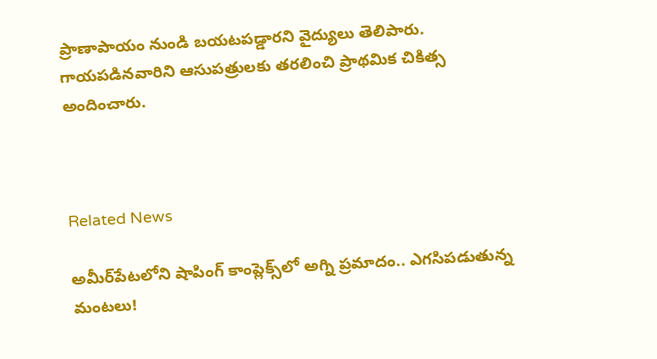ప్రాణాపాయం నుండి బయటపడ్డారని వైద్యులు తెలిపారు. గాయపడినవారిని ఆసుపత్రులకు తరలించి ప్రాథమిక చికిత్స అందించారు.



Related News

అమీర్‌పేటలోని షాపింగ్ కాంప్లెక్స్‌లో అగ్ని ప్రమాదం.. ఎగసిపడుతున్న మంటలు!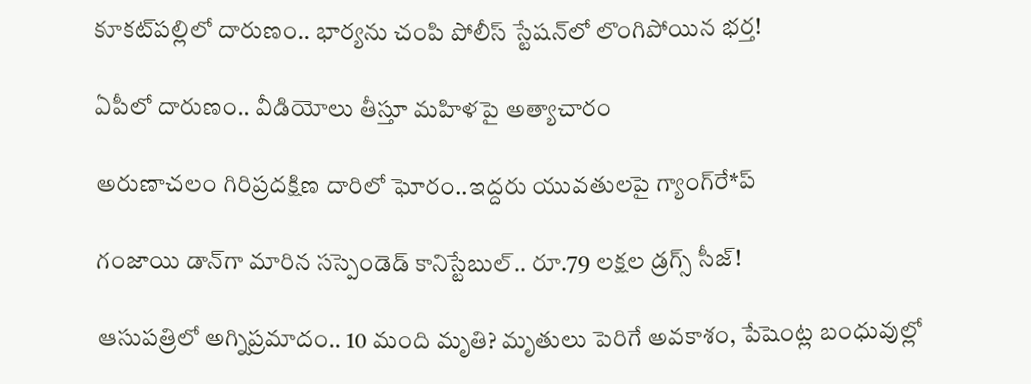కూకట్‌పల్లిలో దారుణం.. భార్యను చంపి పోలీస్ స్టేషన్‌లో లొంగిపోయిన భర్త!

ఏపీలో దారుణం.. వీడియోలు తీస్తూ మ‌హిళ‌పై అత్యాచారం

అరుణాచలం గిరిప్రదక్షిణ దారిలో ఘోరం..ఇద్దరు యువతులపై గ్యాంగ్‌రే*ప్

గంజాయి డాన్‌గా మారిన సస్పెండెడ్ కానిస్టేబుల్.. రూ.79 లక్షల డ్రగ్స్ సీజ్!

ఆసుపత్రిలో అగ్నిప్రమాదం.. 10 మంది మృతి? మృతులు పెరిగే అవకాశం, పేషెంట్ల బంధువుల్లో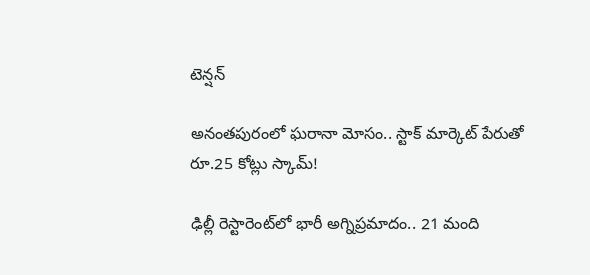టెన్షన్

అనంతపురంలో ఘరానా మోసం.. స్టాక్ మార్కెట్ పేరుతో రూ.25 కోట్లు స్కామ్!

ఢిల్లీ రెస్టారెంట్‌లో భారీ అగ్నిప్రమాదం.. 21 మంది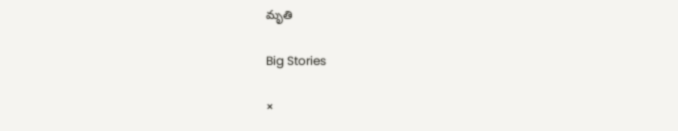మృతి

Big Stories

×